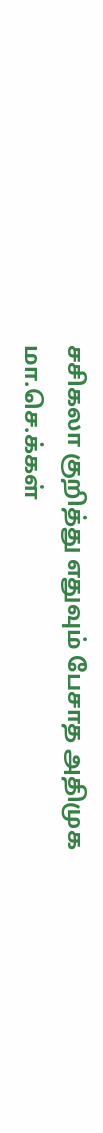சசிகலா குறித்து எதுவும் பேசாத அதிமுக மா.செ.க்கள்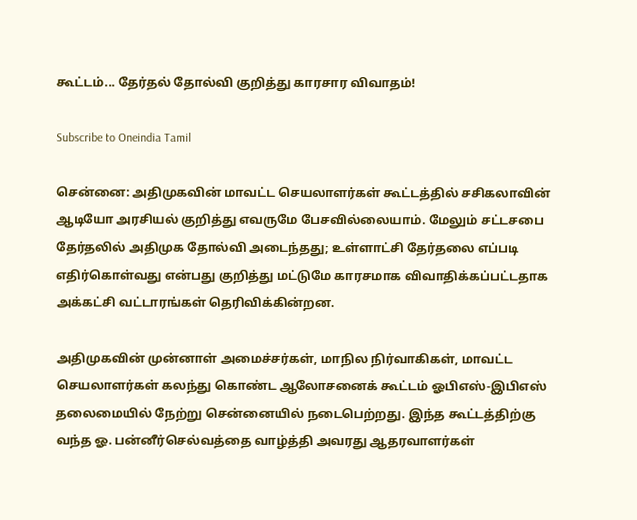கூட்டம்... தேர்தல் தோல்வி குறித்து காரசார விவாதம்!

Subscribe to Oneindia Tamil

சென்னை: அதிமுகவின் மாவட்ட செயலாளர்கள் கூட்டத்தில் சசிகலாவின் ஆடியோ அரசியல் குறித்து எவருமே பேசவில்லையாம். மேலும் சட்டசபை தேர்தலில் அதிமுக தோல்வி அடைந்தது; உள்ளாட்சி தேர்தலை எப்படி எதிர்கொள்வது என்பது குறித்து மட்டுமே காரசமாக விவாதிக்கப்பட்டதாக அக்கட்சி வட்டாரங்கள் தெரிவிக்கின்றன.

அதிமுகவின் முன்னாள் அமைச்சர்கள், மாநில நிர்வாகிகள், மாவட்ட செயலாளர்கள் கலந்து கொண்ட ஆலோசனைக் கூட்டம் ஓபிஎஸ்-இபிஎஸ் தலைமையில் நேற்று சென்னையில் நடைபெற்றது. இந்த கூட்டத்திற்கு வந்த ஓ. பன்னீர்செல்வத்தை வாழ்த்தி அவரது ஆதரவாளர்கள்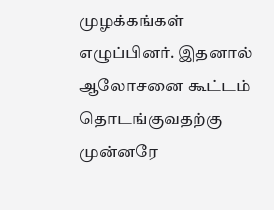முழக்கங்கள் எழுப்பினர். இதனால் ஆலோசனை கூட்டம் தொடங்குவதற்கு முன்னரே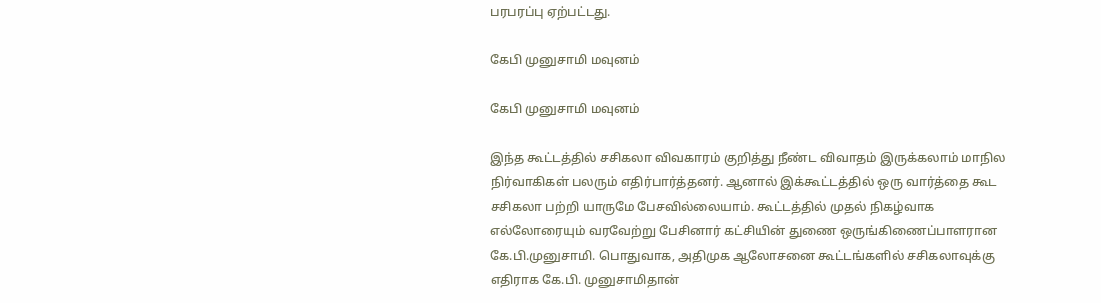பரபரப்பு ஏற்பட்டது.

கேபி முனுசாமி மவுனம்

கேபி முனுசாமி மவுனம்

இந்த கூட்டத்தில் சசிகலா விவகாரம் குறித்து நீண்ட விவாதம் இருக்கலாம் மாநில நிர்வாகிகள் பலரும் எதிர்பார்த்தனர். ஆனால் இக்கூட்டத்தில் ஒரு வார்த்தை கூட சசிகலா பற்றி யாருமே பேசவில்லையாம். கூட்டத்தில் முதல் நிகழ்வாக எல்லோரையும் வரவேற்று பேசினார் கட்சியின் துணை ஒருங்கிணைப்பாளரான கே.பி.முனுசாமி. பொதுவாக, அதிமுக ஆலோசனை கூட்டங்களில் சசிகலாவுக்கு எதிராக கே.பி. முனுசாமிதான்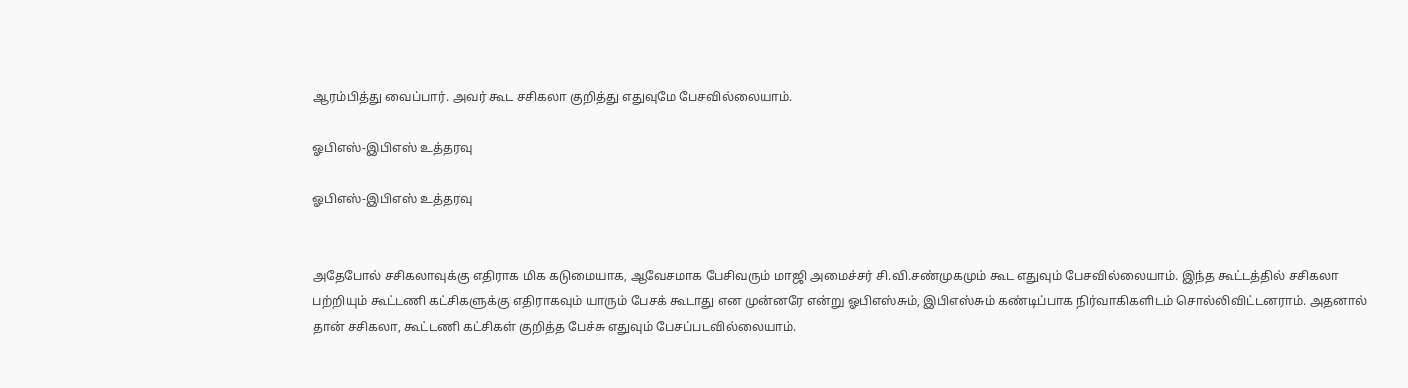ஆரம்பித்து வைப்பார். அவர் கூட சசிகலா குறித்து எதுவுமே பேசவில்லையாம்.

ஓபிஎஸ்-இபிஎஸ் உத்தரவு

ஓபிஎஸ்-இபிஎஸ் உத்தரவு


அதேபோல் சசிகலாவுக்கு எதிராக மிக கடுமையாக, ஆவேசமாக பேசிவரும் மாஜி அமைச்சர் சி.வி.சண்முகமும் கூட எதுவும் பேசவில்லையாம். இந்த கூட்டத்தில் சசிகலா பற்றியும் கூட்டணி கட்சிகளுக்கு எதிராகவும் யாரும் பேசக் கூடாது என முன்னரே என்று ஓபிஎஸ்சும், இபிஎஸ்சும் கண்டிப்பாக நிர்வாகிகளிடம் சொல்லிவிட்டனராம். அதனால் தான் சசிகலா, கூட்டணி கட்சிகள் குறித்த பேச்சு எதுவும் பேசப்படவில்லையாம்.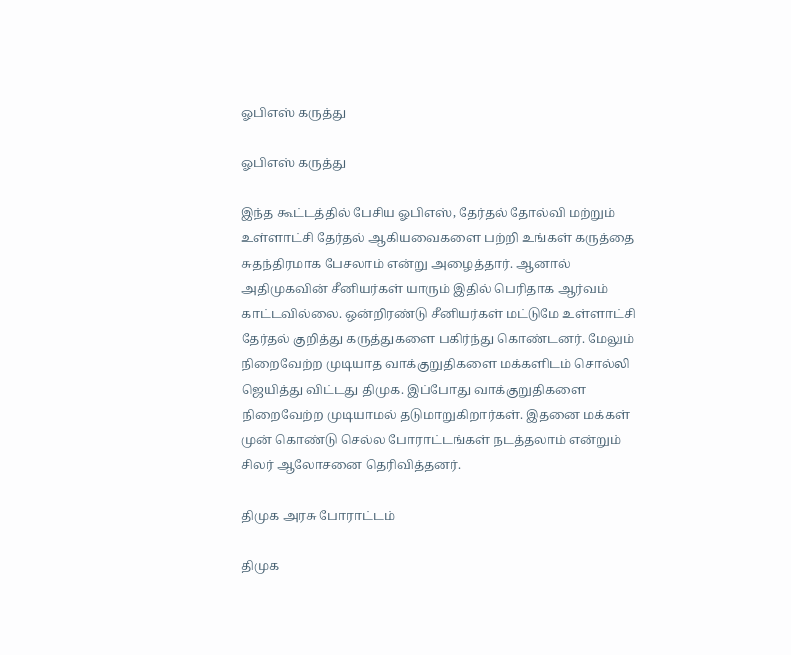ஓபிஎஸ் கருத்து

ஓபிஎஸ் கருத்து

இந்த கூட்டத்தில் பேசிய ஓபிஎஸ், தேர்தல் தோல்வி மற்றும் உள்ளாட்சி தேர்தல் ஆகியவைகளை பற்றி உங்கள் கருத்தை சுதந்திரமாக பேசலாம் என்று அழைத்தார். ஆனால் அதிமுகவின் சீனியர்கள் யாரும் இதில் பெரிதாக ஆர்வம் காட்டவில்லை. ஒன்றிரண்டு சீனியர்கள் மட்டுமே உள்ளாட்சி தேர்தல் குறித்து கருத்துகளை பகிர்ந்து கொண்டனர். மேலும் நிறைவேற்ற முடியாத வாக்குறுதிகளை மக்களிடம் சொல்லி ஜெயித்து விட்டது திமுக. இப்போது வாக்குறுதிகளை நிறைவேற்ற முடியாமல் தடுமாறுகிறார்கள். இதனை மக்கள் முன் கொண்டு செல்ல போராட்டங்கள் நடத்தலாம் என்றும் சிலர் ஆலோசனை தெரிவித்தனர்.

திமுக அரசு போராட்டம்

திமுக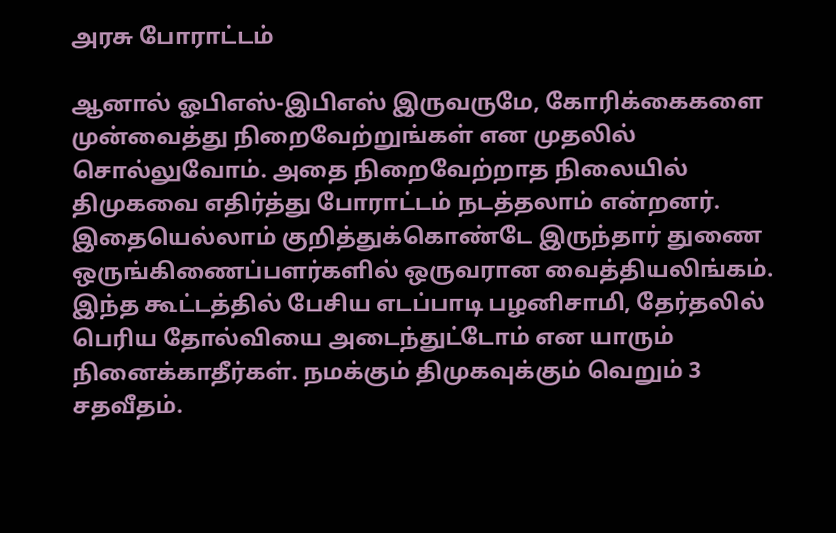அரசு போராட்டம்

ஆனால் ஓபிஎஸ்-இபிஎஸ் இருவருமே, கோரிக்கைகளை முன்வைத்து நிறைவேற்றுங்கள் என முதலில் சொல்லுவோம். அதை நிறைவேற்றாத நிலையில் திமுகவை எதிர்த்து போராட்டம் நடத்தலாம் என்றனர். இதையெல்லாம் குறித்துக்கொண்டே இருந்தார் துணை ஒருங்கிணைப்பளர்களில் ஒருவரான வைத்தியலிங்கம். இந்த கூட்டத்தில் பேசிய எடப்பாடி பழனிசாமி, தேர்தலில் பெரிய தோல்வியை அடைந்துட்டோம் என யாரும் நினைக்காதீர்கள். நமக்கும் திமுகவுக்கும் வெறும் 3 சதவீதம்.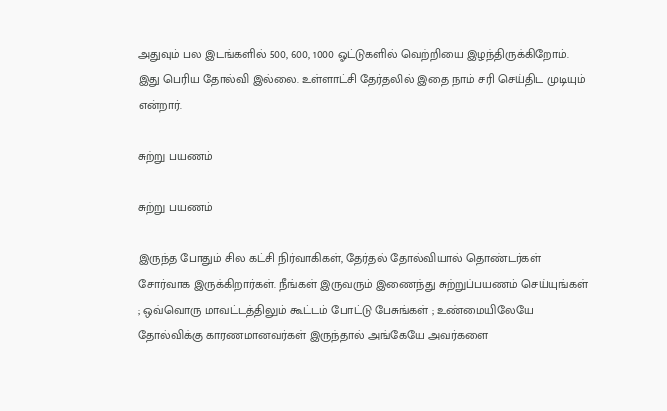அதுவும் பல இடங்களில் 500, 600, 1000 ஓட்டுகளில் வெற்றியை இழந்திருக்கிறோம். இது பெரிய தோல்வி இல்லை. உள்ளாட்சி தேர்தலில் இதை நாம் சரி செய்திட முடியும் என்றார்.

சுற்று பயணம்

சுற்று பயணம்

இருந்த போதும் சில கட்சி நிர்வாகிகள், தேர்தல் தோல்வியால் தொண்டர்கள் சோர்வாக இருக்கிறார்கள். நீங்கள் இருவரும் இணைந்து சுற்றுப்பயணம் செய்யுங்கள் ; ஒவ்வொரு மாவட்டத்திலும் கூட்டம் போட்டு பேசுங்கள் ; உண்மையிலேயே தோல்விக்கு காரணமானவர்கள் இருந்தால் அங்கேயே அவர்களை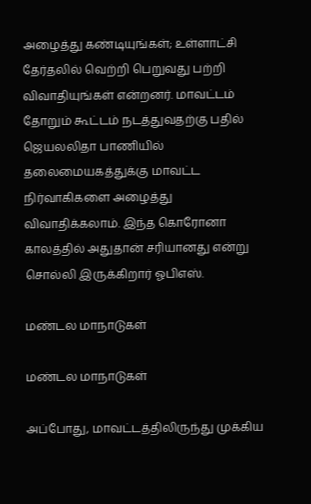அழைத்து கண்டியுங்கள்; உள்ளாட்சி தேர்தலில் வெற்றி பெறுவது பற்றி விவாதியுங்கள் என்றனர். மாவட்டம் தோறும் கூட்டம் நடத்துவதற்கு பதில் ஜெயலலிதா பாணியில் தலைமையகத்துக்கு மாவட்ட நிர்வாகிகளை அழைத்து விவாதிக்கலாம். இந்த கொரோனா காலத்தில் அதுதான் சரியானது என்று சொல்லி இருக்கிறார் ஓபிஎஸ்.

மண்டல மாநாடுகள்

மண்டல மாநாடுகள்

அப்போது, மாவட்டத்திலிருந்து முக்கிய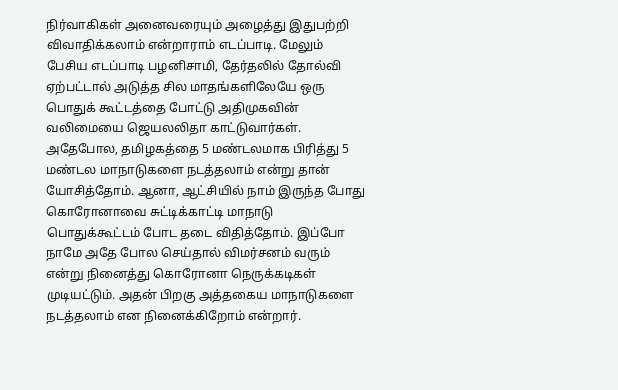நிர்வாகிகள் அனைவரையும் அழைத்து இதுபற்றி விவாதிக்கலாம் என்றாராம் எடப்பாடி. மேலும் பேசிய எடப்பாடி பழனிசாமி, தேர்தலில் தோல்வி ஏற்பட்டால் அடுத்த சில மாதங்களிலேயே ஒரு பொதுக் கூட்டத்தை போட்டு அதிமுகவின் வலிமையை ஜெயலலிதா காட்டுவார்கள். அதேபோல, தமிழகத்தை 5 மண்டலமாக பிரித்து 5 மண்டல மாநாடுகளை நடத்தலாம் என்று தான் யோசித்தோம். ஆனா, ஆட்சியில் நாம் இருந்த போது கொரோனாவை சுட்டிக்காட்டி மாநாடு பொதுக்கூட்டம் போட தடை விதித்தோம். இப்போ நாமே அதே போல செய்தால் விமர்சனம் வரும் என்று நினைத்து கொரோனா நெருக்கடிகள் முடியட்டும். அதன் பிறகு அத்தகைய மாநாடுகளை நடத்தலாம் என நினைக்கிறோம் என்றார்.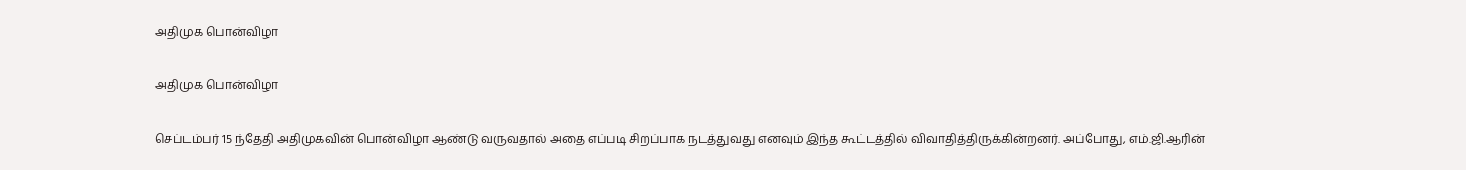அதிமுக பொன்விழா

அதிமுக பொன்விழா

செப்டம்பர் 15 ந்தேதி அதிமுகவின் பொன்விழா ஆண்டு வருவதால் அதை எப்படி சிறப்பாக நடத்துவது எனவும் இந்த கூட்டத்தில் விவாதித்திருக்கின்றனர். அப்போது, எம்.ஜி.ஆரின்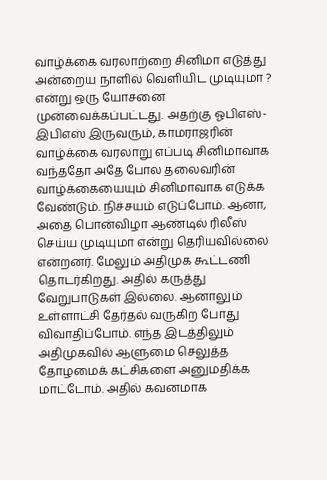வாழ்க்கை வரலாற்றை சினிமா எடுத்து அன்றைய நாளில் வெளியிட முடியுமா ? என்று ஒரு யோசனை முன்வைக்கப்பட்டது. அதற்கு ஓபிஎஸ்-இபிஎஸ் இருவரும், காமராஜரின் வாழ்க்கை வரலாறு எப்படி சினிமாவாக வந்ததோ அதே போல தலைவரின் வாழ்க்கையையும் சினிமாவாக எடுக்க வேண்டும். நிச்சயம் எடுப்போம். ஆனா, அதை பொன்விழா ஆண்டில் ரிலீஸ் செய்ய முடியுமா என்று தெரியவில்லை என்றனர். மேலும் அதிமுக கூட்டணி தொடர்கிறது. அதில் கருத்து வேறுபாடுகள் இல்லை. ஆனாலும் உள்ளாட்சி தேர்தல் வருகிற போது விவாதிப்போம். எந்த இடத்திலும் அதிமுகவில் ஆளுமை செலுத்த தோழமைக் கட்சிகளை அனுமதிக்க மாட்டோம். அதில் கவனமாக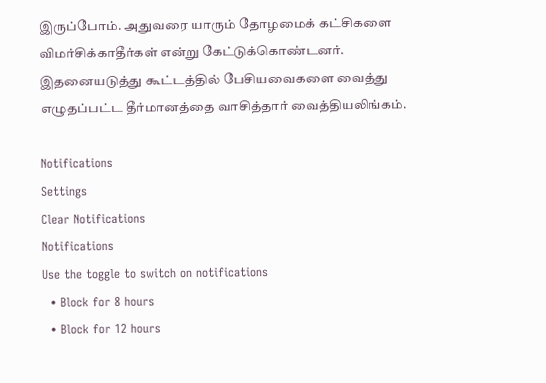இருப்போம். அதுவரை யாரும் தோழமைக் கட்சிகளை விமர்சிக்காதீர்கள் என்று கேட்டுக்கொண்டனர். இதனையடுத்து கூட்டத்தில் பேசியவைகளை வைத்து எழுதப்பட்ட தீர்மானத்தை வாசித்தார் வைத்தியலிங்கம்.

Notifications
Settings
Clear Notifications
Notifications
Use the toggle to switch on notifications
  • Block for 8 hours
  • Block for 12 hours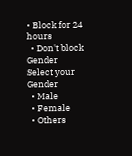• Block for 24 hours
  • Don't block
Gender
Select your Gender
  • Male
  • Female
  • Others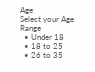Age
Select your Age Range
  • Under 18
  • 18 to 25
  • 26 to 35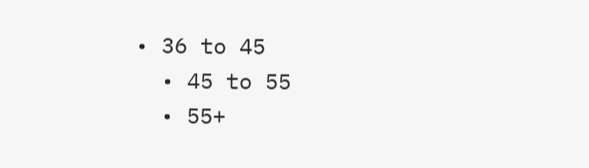• 36 to 45
  • 45 to 55
  • 55+